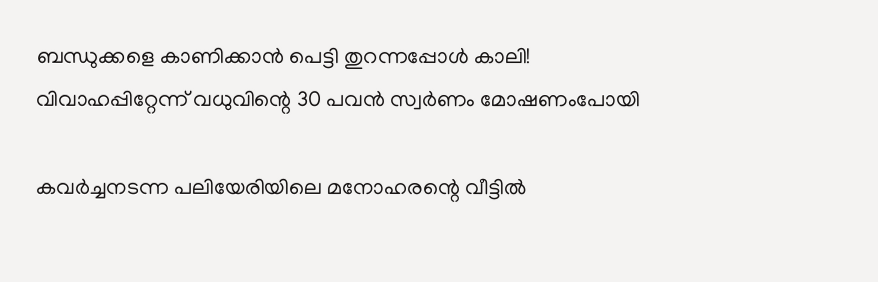ബന്ധുക്കളെ കാണിക്കാൻ പെട്ടി തുറന്നപ്പോൾ കാലി! വിവാഹപ്പിറ്റേന്ന് വധുവിന്റെ 30 പവൻ സ്വർണം മോഷണംപോയി

കവർച്ചനടന്ന പലിയേരിയിലെ മനോഹരന്റെ വീട്ടിൽ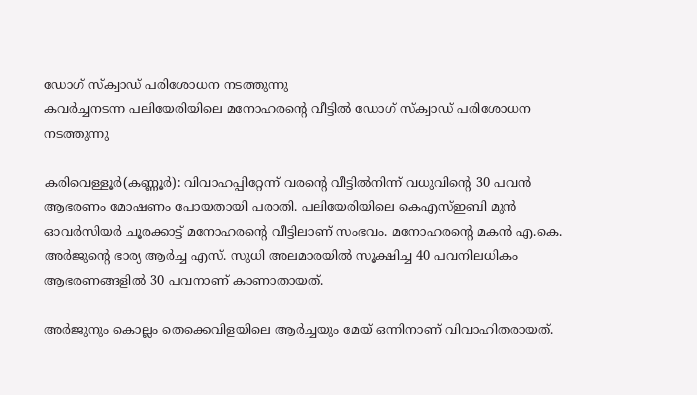ഡോഗ് സ്ക്വാഡ് പരിശോധന നടത്തുന്നു
കവർച്ചനടന്ന പലിയേരിയിലെ മനോഹരന്റെ വീട്ടിൽ ഡോഗ് സ്ക്വാഡ് പരിശോധന നടത്തുന്നു

കരിവെള്ളൂര്‍(കണ്ണൂര്‍): വിവാഹപ്പിറ്റേന്ന് വരന്റെ വീട്ടില്‍നിന്ന് വധുവിന്റെ 30 പവന്‍ ആഭരണം മോഷണം പോയതായി പരാതി. പലിയേരിയിലെ കെഎസ്ഇബി മുന്‍ ഓവര്‍സിയര്‍ ചൂരക്കാട്ട് മനോഹരന്റെ വീട്ടിലാണ് സംഭവം. മനോഹരന്റെ മകന്‍ എ.കെ. അര്‍ജുന്റെ ഭാര്യ ആര്‍ച്ച എസ്. സുധി അലമാരയില്‍ സൂക്ഷിച്ച 40 പവനിലധികം ആഭരണങ്ങളില്‍ 30 പവനാണ് കാണാതായത്.

അര്‍ജുനും കൊല്ലം തെക്കെവിളയിലെ ആര്‍ച്ചയും മേയ് ഒന്നിനാണ് വിവാഹിതരായത്.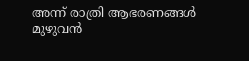അന്ന് രാത്രി ആഭരണങ്ങള്‍ മുഴുവന്‍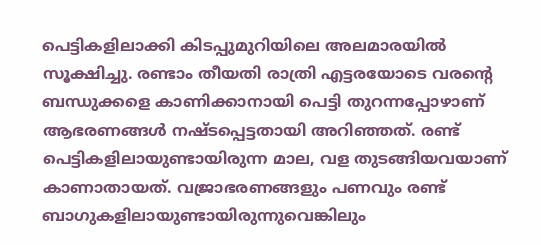പെട്ടികളിലാക്കി കിടപ്പുമുറിയിലെ അലമാരയില്‍ സൂക്ഷിച്ചു. രണ്ടാം തീയതി രാത്രി എട്ടരയോടെ വരന്റെ ബന്ധുക്കളെ കാണിക്കാനായി പെട്ടി തുറന്നപ്പോഴാണ് ആഭരണങ്ങള്‍ നഷ്ടപ്പെട്ടതായി അറിഞ്ഞത്. രണ്ട് പെട്ടികളിലായുണ്ടായിരുന്ന മാല, വള തുടങ്ങിയവയാണ് കാണാതായത്. വജ്രാഭരണങ്ങളും പണവും രണ്ട് ബാഗുകളിലായുണ്ടായിരുന്നുവെങ്കിലും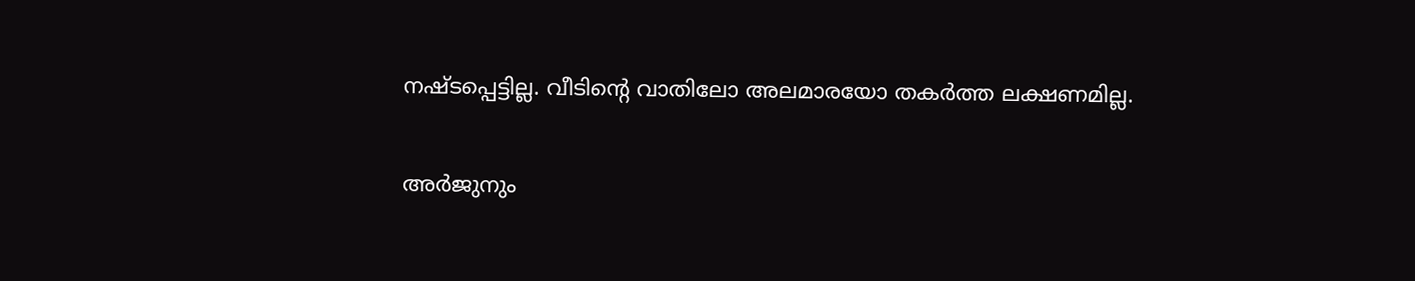നഷ്ടപ്പെട്ടില്ല. വീടിന്റെ വാതിലോ അലമാരയോ തകര്‍ത്ത ലക്ഷണമില്ല.

അര്‍ജുനും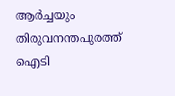ആര്‍ച്ചയും തിരുവനന്തപുരത്ത് ഐടി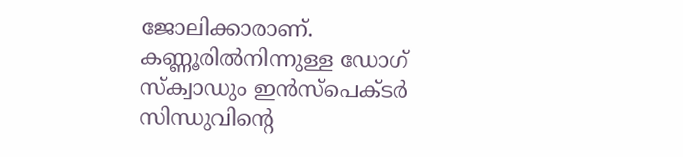ജോലിക്കാരാണ്. കണ്ണൂരില്‍നിന്നുള്ള ഡോഗ് സ്‌ക്വാഡും ഇന്‍സ്‌പെക്ടര്‍ സിന്ധുവിന്റെ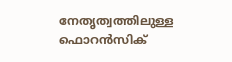നേതൃത്വത്തിലുള്ള ഫൊറന്‍സിക്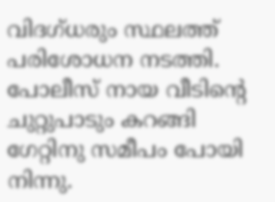വിദഗ്ധരും സ്ഥലത്ത് പരിശോധന നടത്തി. പോലീസ് നായ വീടിന്റെ ചുറ്റുപാടും കറങ്ങി ഗേറ്റിനു സമീപം പോയി നിന്നു.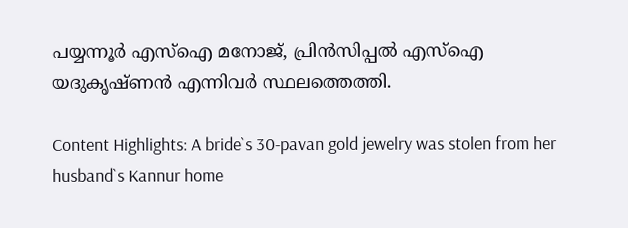പയ്യന്നൂര്‍ എസ്‌ഐ മനോജ്, പ്രിന്‍സിപ്പല്‍ എസ്‌ഐ യദുകൃഷ്ണന്‍ എന്നിവര്‍ സ്ഥലത്തെത്തി.

Content Highlights: A bride`s 30-pavan gold jewelry was stolen from her husband`s Kannur home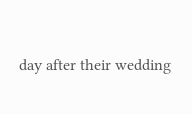day after their wedding